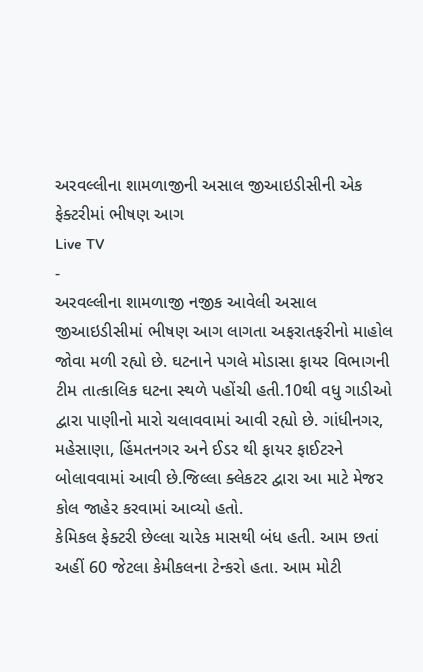અરવલ્લીના શામળાજીની અસાલ જીઆઇડીસીની એક ફેક્ટરીમાં ભીષણ આગ
Live TV
-
અરવલ્લીના શામળાજી નજીક આવેલી અસાલ જીઆઇડીસીમાં ભીષણ આગ લાગતા અફરાતફરીનો માહોલ જોવા મળી રહ્યો છે. ઘટનાને પગલે મોડાસા ફાયર વિભાગની ટીમ તાત્કાલિક ઘટના સ્થળે પહોંચી હતી.10થી વધુ ગાડીઓ દ્વારા પાણીનો મારો ચલાવવામાં આવી રહ્યો છે. ગાંધીનગર, મહેસાણા, હિંમતનગર અને ઈડર થી ફાયર ફાઈટરને બોલાવવામાં આવી છે.જિલ્લા ક્લેકટર દ્વારા આ માટે મેજર કોલ જાહેર કરવામાં આવ્યો હતો.
કેમિકલ ફેક્ટરી છેલ્લા ચારેક માસથી બંધ હતી. આમ છતાં અહીં 60 જેટલા કેમીકલના ટેન્કરો હતા. આમ મોટી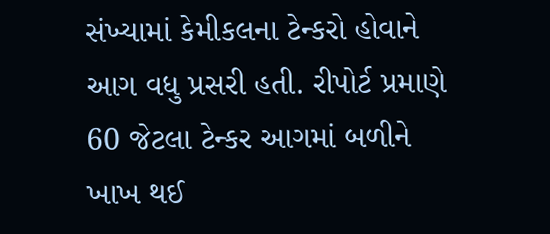સંખ્યામાં કેમીકલના ટેન્કરો હોવાને આગ વધુ પ્રસરી હતી. રીપોર્ટ પ્રમાણે 60 જેટલા ટેન્કર આગમાં બળીને ખાખ થઈ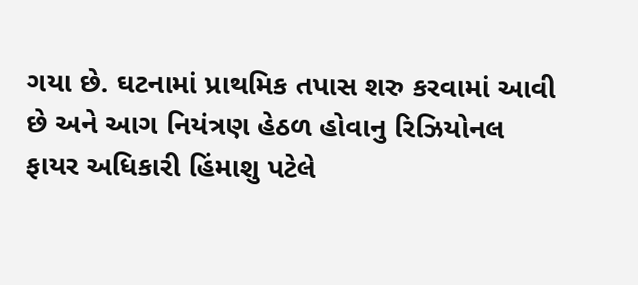ગયા છે. ઘટનામાં પ્રાથમિક તપાસ શરુ કરવામાં આવી છે અને આગ નિયંત્રણ હેઠળ હોવાનુ રિઝિયોનલ ફાયર અધિકારી હિંમાશુ પટેલે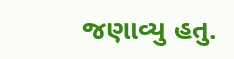જણાવ્યુ હતુ.